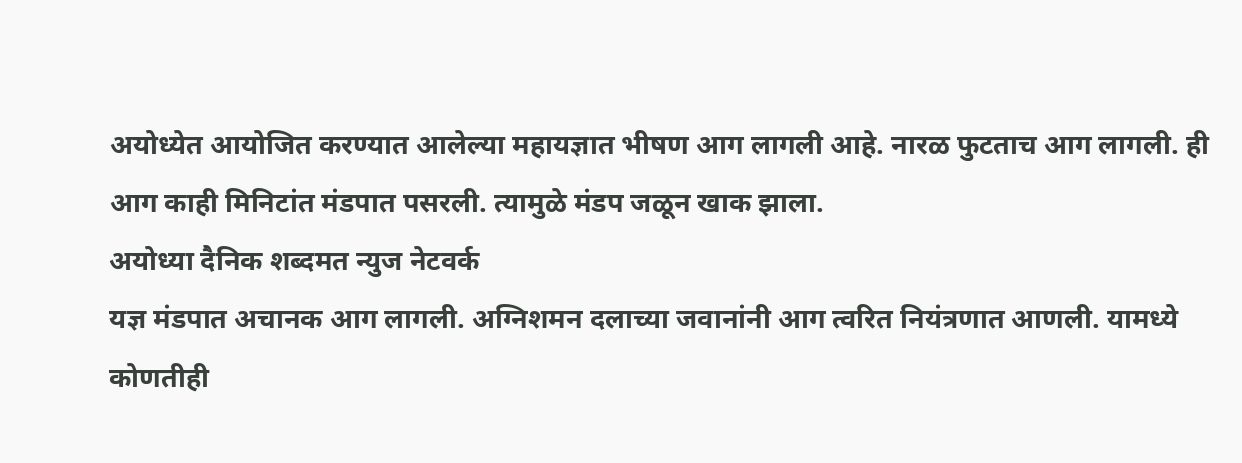अयोध्येत आयोजित करण्यात आलेल्या महायज्ञात भीषण आग लागली आहे. नारळ फुटताच आग लागली. ही आग काही मिनिटांत मंडपात पसरली. त्यामुळे मंडप जळून खाक झाला.
अयोध्या दैनिक शब्दमत न्युज नेटवर्क
यज्ञ मंडपात अचानक आग लागली. अग्निशमन दलाच्या जवानांनी आग त्वरित नियंत्रणात आणली. यामध्ये कोणतीही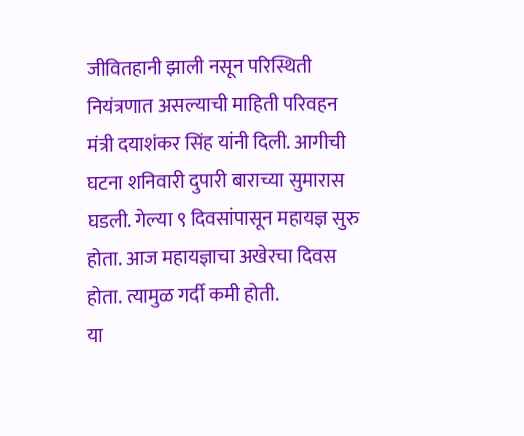जीवितहानी झाली नसून परिस्थिती नियंत्रणात असल्याची माहिती परिवहन मंत्री दयाशंकर सिंह यांनी दिली. आगीची घटना शनिवारी दुपारी बाराच्या सुमारास घडली. गेल्या ९ दिवसांपासून महायज्ञ सुरु होता. आज महायज्ञाचा अखेरचा दिवस होता. त्यामुळ गर्दी कमी होती.
या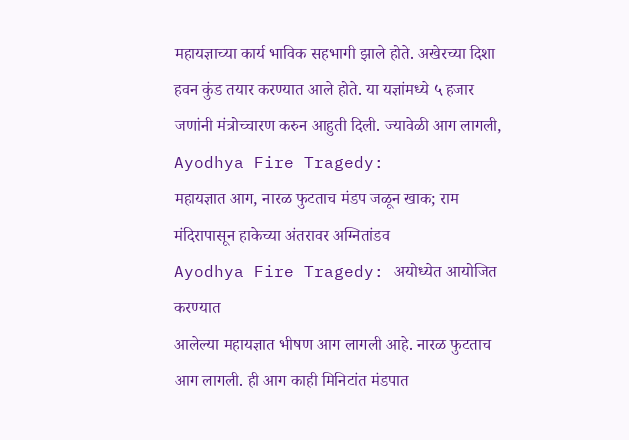महायज्ञाच्या कार्य भाविक सहभागी झाले होते. अखेरच्या दिशा हवन कुंड तयार करण्यात आले होते. या यज्ञांमध्ये ५ हजार जणांनी मंत्रोच्चारण करुन आहुती दिली. ज्यावेळी आग लागली,
Ayodhya Fire Tragedy:
महायज्ञात आग, नारळ फुटताच मंडप जळून खाक; राम मंदिरापासून हाकेच्या अंतरावर अग्नितांडव
Ayodhya Fire Tragedy: अयोध्येत आयोजित करण्यात
आलेल्या महायज्ञात भीषण आग लागली आहे. नारळ फुटताच आग लागली. ही आग काही मिनिटांत मंडपात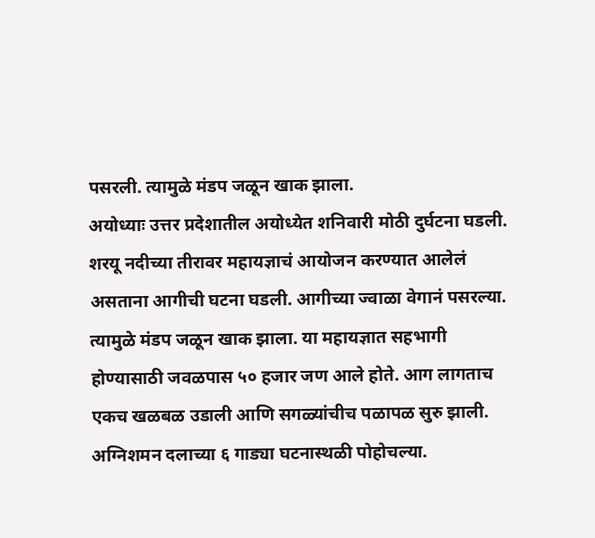पसरली. त्यामुळे मंडप जळून खाक झाला.
अयोध्याः उत्तर प्रदेशातील अयोध्येत शनिवारी मोठी दुर्घटना घडली. शरयू नदीच्या तीरावर महायज्ञाचं आयोजन करण्यात आलेलं असताना आगीची घटना घडली. आगीच्या ज्वाळा वेगानं पसरल्या. त्यामुळे मंडप जळून खाक झाला. या महायज्ञात सहभागी होण्यासाठी जवळपास ५० हजार जण आले होते. आग लागताच एकच खळबळ उडाली आणि सगळ्यांचीच पळापळ सुरु झाली. अग्निशमन दलाच्या ६ गाड्या घटनास्थळी पोहोचल्या.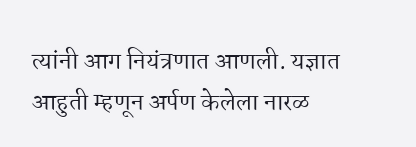त्यांनी आग नियंत्रणात आणली. यज्ञात आहुती म्हणून अर्पण केलेला नारळ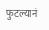फुटल्यानं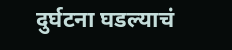दुर्घटना घडल्याचं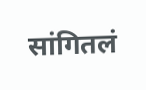सांगितलं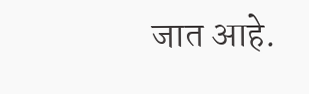जात आहे.